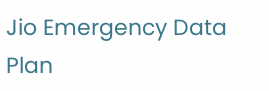Jio Emergency Data Plan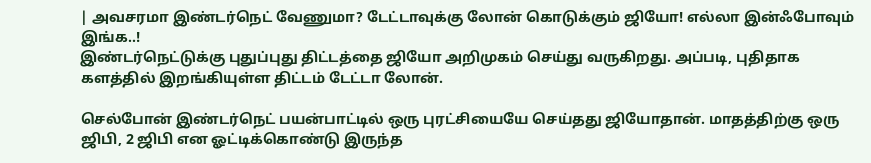| அவசரமா இண்டர்நெட் வேணுமா? டேட்டாவுக்கு லோன் கொடுக்கும் ஜியோ! எல்லா இன்ஃபோவும் இங்க..!
இண்டர்நெட்டுக்கு புதுப்புது திட்டத்தை ஜியோ அறிமுகம் செய்து வருகிறது. அப்படி, புதிதாக களத்தில் இறங்கியுள்ள திட்டம் டேட்டா லோன்.

செல்போன் இண்டர்நெட் பயன்பாட்டில் ஒரு புரட்சியையே செய்தது ஜியோதான். மாதத்திற்கு ஒரு ஜிபி, 2 ஜிபி என ஓட்டிக்கொண்டு இருந்த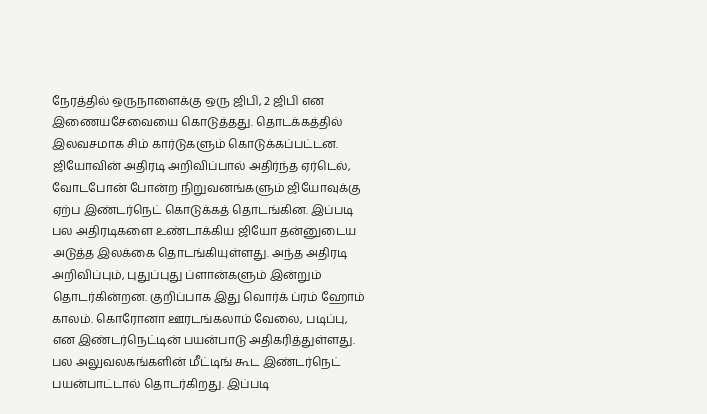நேரத்தில் ஒருநாளைக்கு ஒரு ஜிபி, 2 ஜிபி என இணையசேவையை கொடுத்தது. தொடக்கத்தில் இலவசமாக சிம் கார்டுகளும் கொடுக்கப்பட்டன. ஜியோவின் அதிரடி அறிவிப்பால் அதிர்ந்த ஏர்டெல், வோடபோன் போன்ற நிறுவனங்களும் ஜியோவுக்கு ஏற்ப இண்டர்நெட் கொடுக்கத் தொடங்கின. இப்படி பல அதிரடிகளை உண்டாக்கிய ஜியோ தன்னுடைய அடுத்த இலக்கை தொடங்கியுள்ளது. அந்த அதிரடி அறிவிப்பும், புதுப்புது ப்ளான்களும் இன்றும் தொடர்கின்றன. குறிப்பாக இது வொர்க் ப்ரம் ஹோம் காலம். கொரோனா ஊரடங்கலாம் வேலை, படிப்பு, என இண்டர்நெட்டின் பயன்பாடு அதிகரித்துள்ளது. பல அலுவலகங்களின் மீட்டிங் கூட இண்டர்நெட் பயன்பாட்டால் தொடர்கிறது. இப்படி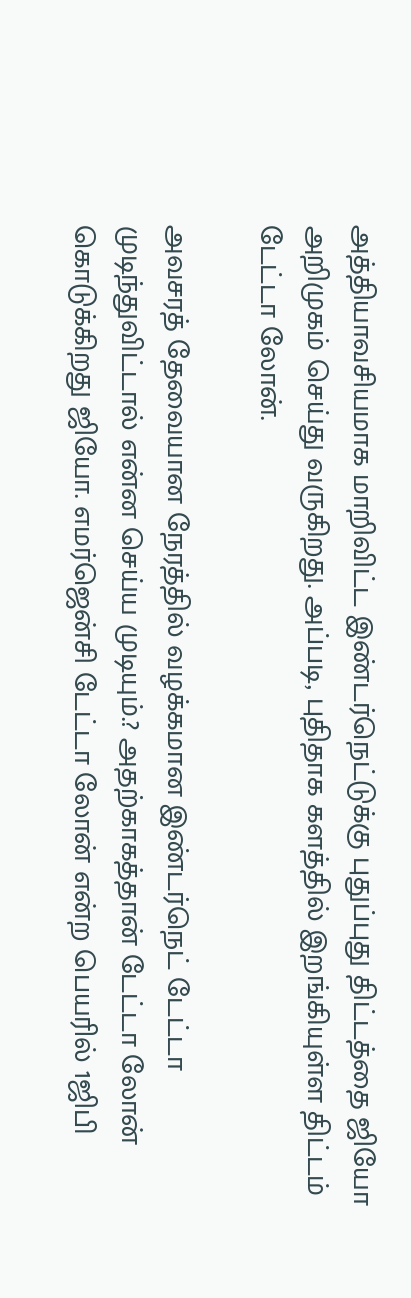அத்தியாவசியமாக மாறிவிட்ட இண்டர்நெட்டுக்கு புதுப்புது திட்டத்தை ஜியோ அறிமுகம் செய்து வருகிறது. அப்படி, புதிதாக களத்தில் இறங்கியுள்ள திட்டம் டேட்டா லோன்.

அவசரத் தேவையான நேரத்தில் வழக்கமான இண்டர்நெட் டேட்டா முடிந்துவிட்டால் என்ன செய்ய முடியும்.? அதற்காகத்தான் டேட்டா லோன் கொடுக்கிறது ஜியோ. எமர்ஜென்சி டேட்டா லோன் என்ற பெயரில் 1ஜிபி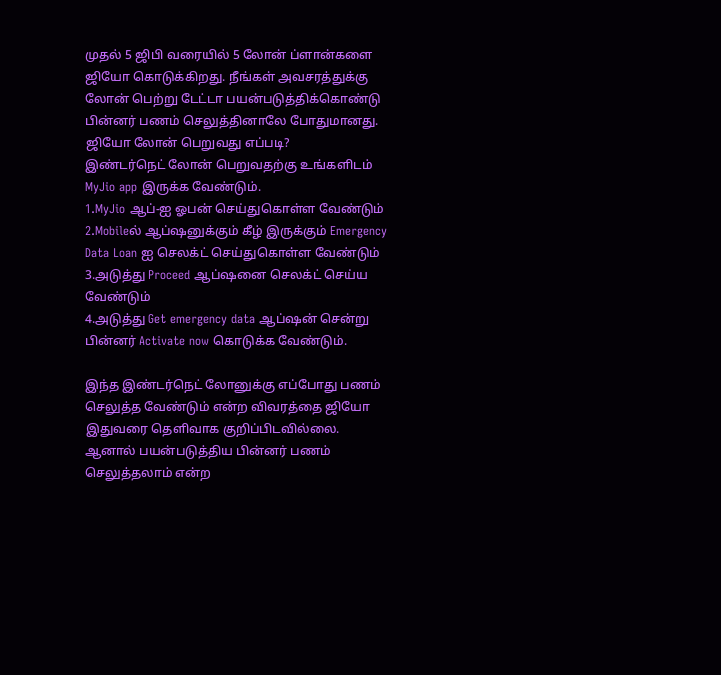முதல் 5 ஜிபி வரையில் 5 லோன் ப்ளான்களை ஜியோ கொடுக்கிறது. நீங்கள் அவசரத்துக்கு லோன் பெற்று டேட்டா பயன்படுத்திக்கொண்டு பின்னர் பணம் செலுத்தினாலே போதுமானது.
ஜியோ லோன் பெறுவது எப்படி?
இண்டர்நெட் லோன் பெறுவதற்கு உங்களிடம் MyJio app இருக்க வேண்டும்.
1.MyJio ஆப்-ஐ ஓபன் செய்துகொள்ள வேண்டும்
2.Mobileல் ஆப்ஷனுக்கும் கீழ் இருக்கும் Emergency Data Loan ஐ செலக்ட் செய்துகொள்ள வேண்டும்
3.அடுத்து Proceed ஆப்ஷனை செலக்ட் செய்ய வேண்டும்
4.அடுத்து Get emergency data ஆப்ஷன் சென்று பின்னர் Activate now கொடுக்க வேண்டும்.

இந்த இண்டர்நெட் லோனுக்கு எப்போது பணம் செலுத்த வேண்டும் என்ற விவரத்தை ஜியோ இதுவரை தெளிவாக குறிப்பிடவில்லை. ஆனால் பயன்படுத்திய பின்னர் பணம் செலுத்தலாம் என்ற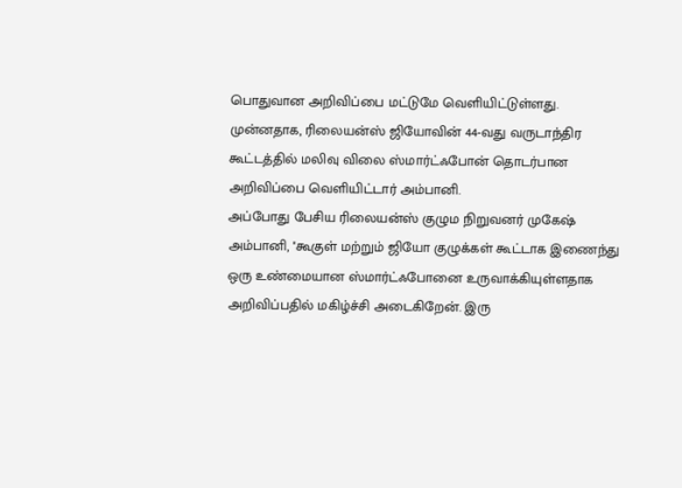பொதுவான அறிவிப்பை மட்டுமே வெளியிட்டுள்ளது.
முன்னதாக, ரிலையன்ஸ் ஜியோவின் 44-வது வருடாந்திர கூட்டத்தில் மலிவு விலை ஸ்மார்ட்ஃபோன் தொடர்பான அறிவிப்பை வெளியிட்டார் அம்பானி.
அப்போது பேசிய ரிலையன்ஸ் குழும நிறுவனர் முகேஷ் அம்பானி, ''கூகுள் மற்றும் ஜியோ குழுக்கள் கூட்டாக இணைந்து ஒரு உண்மையான ஸ்மார்ட்ஃபோனை உருவாக்கியுள்ளதாக அறிவிப்பதில் மகிழ்ச்சி அடைகிறேன். இரு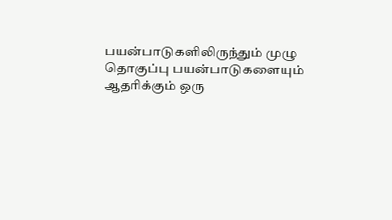பயன்பாடுகளிலிருந்தும் முழு தொகுப்பு பயன்பாடுகளையும் ஆதரிக்கும் ஒரு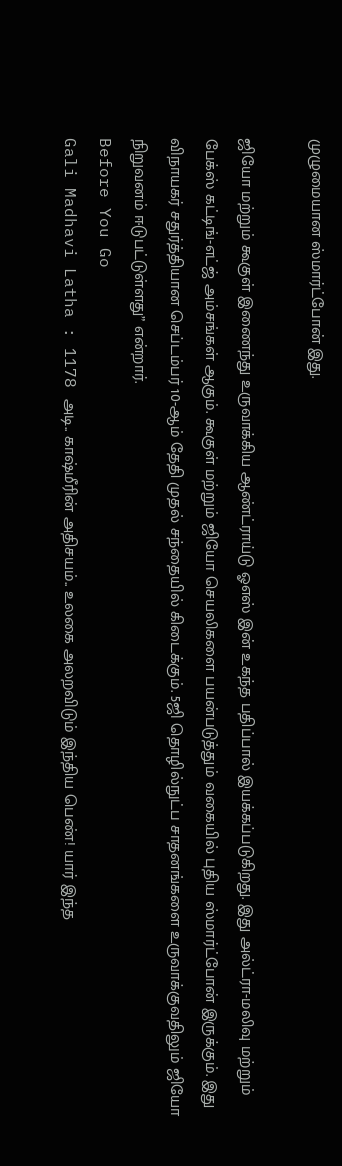முழுமையான ஸ்மார்ட்போன் இது.

ஜியோ மற்றும் கூகுள் இணைந்து உருவாக்கிய ஆண்ட்ராய்டு ஓஎஸ் இன் உகந்த பதிப்பால் இயக்கப்படுகிறது. இது அல்ட்ரா-மலிவு மற்றும் பேக்ஸ் கட்டிங்-எட்ஜ் அம்சங்கள் ஆகும். கூகுள் மற்றும் ஜியோ செயலிகளை பயன்படுத்தும் வகையில் புதிய ஸ்மார்ட்போன் இருக்கும். இது விநாயகர் சதுர்த்தியான செப்டம்பர் 10-ஆம் தேதி முதல் சந்தையில் கிடைக்கும். 5ஜி தொழில்நுட்ப சாதனங்களை உருவாக்குவதிலும் ஜியோ நிறுவனம் ஈடுபட்டுள்ளது” என்றார்.
Before You Go
Gali Madhavi Latha : 1178 அடி.. காஷ்மீரின் அதிசயம்.. உலகை அலறவிடும் இந்திய பெண்! யார் இந்த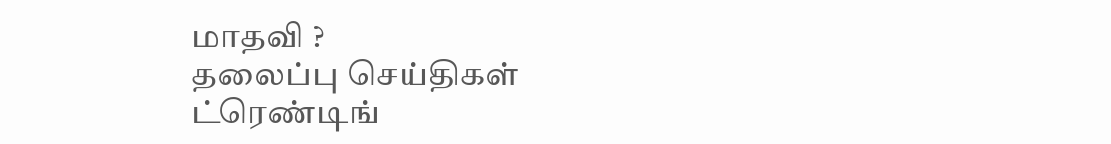மாதவி ?
தலைப்பு செய்திகள்
ட்ரெண்டிங்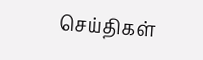செய்திகள்